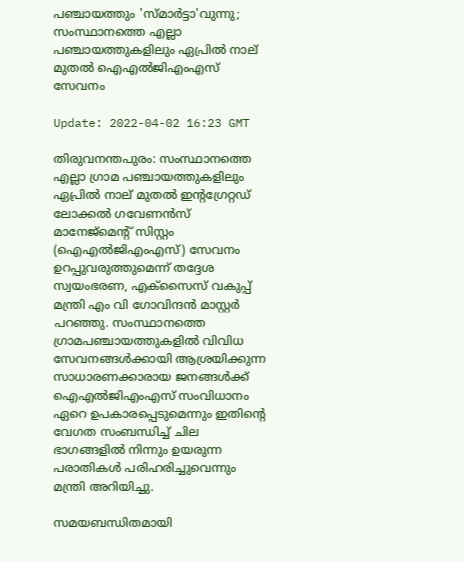പഞ്ചായത്തും 'സ്മാര്‍ട്ടാ'വുന്നു; സംസ്ഥാനത്തെ എല്ലാ പഞ്ചായത്തുകളിലും ഏപ്രില്‍ നാല് മുതല്‍ ഐഎല്‍ജിഎംഎസ് സേവനം

Update: 2022-04-02 16:23 GMT

തിരുവനന്തപുരം: സംസ്ഥാനത്തെ എല്ലാ ഗ്രാമ പഞ്ചായത്തുകളിലും ഏപ്രില്‍ നാല് മുതല്‍ ഇന്റഗ്രേറ്റഡ് ലോക്കല്‍ ഗവേണന്‍സ് മാനേജ്‌മെന്റ് സിസ്റ്റം (ഐഎല്‍ജിഎംഎസ്) സേവനം ഉറപ്പുവരുത്തുമെന്ന് തദ്ദേശ സ്വയംഭരണ, എക്‌സൈസ് വകുപ്പ് മന്ത്രി എം വി ഗോവിന്ദന്‍ മാസ്റ്റര്‍ പറഞ്ഞു. സംസ്ഥാനത്തെ ഗ്രാമപഞ്ചായത്തുകളില്‍ വിവിധ സേവനങ്ങള്‍ക്കായി ആശ്രയിക്കുന്ന സാധാരണക്കാരായ ജനങ്ങള്‍ക്ക് ഐഎല്‍ജിഎംഎസ് സംവിധാനം ഏറെ ഉപകാരപ്പെടുമെന്നും ഇതിന്റെ വേഗത സംബന്ധിച്ച് ചില ഭാഗങ്ങളില്‍ നിന്നും ഉയരുന്ന പരാതികള്‍ പരിഹരിച്ചുവെന്നും മന്ത്രി അറിയിച്ചു.

സമയബന്ധിതമായി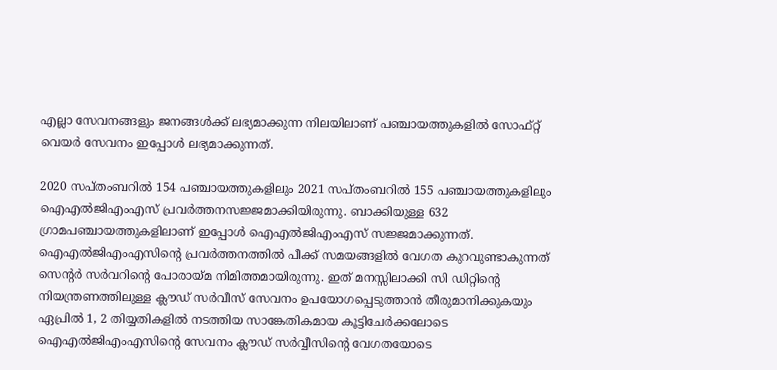എല്ലാ സേവനങ്ങളും ജനങ്ങള്‍ക്ക് ലഭ്യമാക്കുന്ന നിലയിലാണ് പഞ്ചായത്തുകളില്‍ സോഫ്റ്റ് വെയര്‍ സേവനം ഇപ്പോള്‍ ലഭ്യമാക്കുന്നത്.

2020 സപ്തംബറില്‍ 154 പഞ്ചായത്തുകളിലും 2021 സപ്തംബറില്‍ 155 പഞ്ചായത്തുകളിലും ഐഎല്‍ജിഎംഎസ് പ്രവര്‍ത്തനസജ്ജമാക്കിയിരുന്നു. ബാക്കിയുള്ള 632 ഗ്രാമപഞ്ചായത്തുകളിലാണ് ഇപ്പോള്‍ ഐഎല്‍ജിഎംഎസ് സജ്ജമാക്കുന്നത്. ഐഎല്‍ജിഎംഎസിന്റെ പ്രവര്‍ത്തനത്തില്‍ പീക്ക് സമയങ്ങളില്‍ വേഗത കുറവുണ്ടാകുന്നത് സെന്റര്‍ സര്‍വറിന്റെ പോരായ്മ നിമിത്തമായിരുന്നു. ഇത് മനസ്സിലാക്കി സി ഡിറ്റിന്റെ നിയന്ത്രണത്തിലുള്ള ക്ലൗഡ് സര്‍വീസ് സേവനം ഉപയോഗപ്പെടുത്താന്‍ തീരുമാനിക്കുകയും ഏപ്രില്‍ 1, 2 തിയ്യതികളില്‍ നടത്തിയ സാങ്കേതികമായ കൂട്ടിചേര്‍ക്കലോടെ ഐഎല്‍ജിഎംഎസിന്റെ സേവനം ക്ലൗഡ് സര്‍വ്വീസിന്റെ വേഗതയോടെ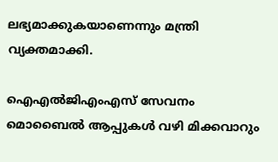ലഭ്യമാക്കുകയാണെന്നും മന്ത്രി വ്യക്തമാക്കി.

ഐഎല്‍ജിഎംഎസ് സേവനം മൊബൈല്‍ ആപ്പുകള്‍ വഴി മിക്കവാറും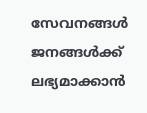സേവനങ്ങള്‍ ജനങ്ങള്‍ക്ക് ലഭ്യമാക്കാന്‍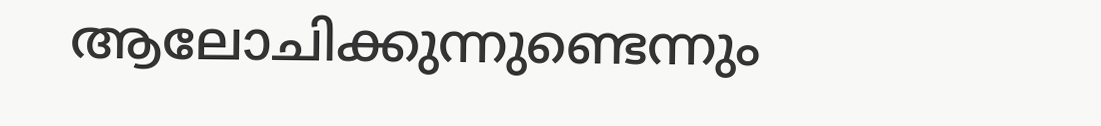ആലോചിക്കുന്നുണ്ടെന്നും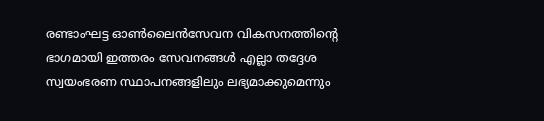രണ്ടാംഘട്ട ഓണ്‍ലൈന്‍സേവന വികസനത്തിന്റെ ഭാഗമായി ഇത്തരം സേവനങ്ങള്‍ എല്ലാ തദ്ദേശ സ്വയംഭരണ സ്ഥാപനങ്ങളിലും ലഭ്യമാക്കുമെന്നും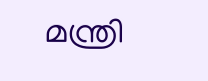മന്ത്രി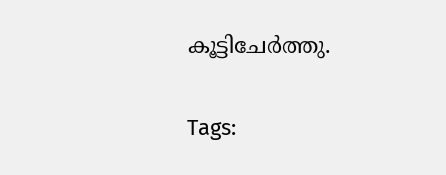കൂട്ടിചേര്‍ത്തു.

Tags: